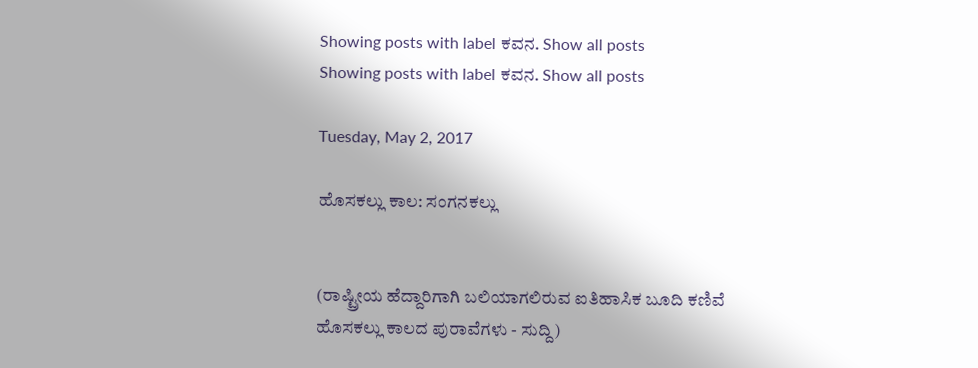Showing posts with label ಕವನ. Show all posts
Showing posts with label ಕವನ. Show all posts

Tuesday, May 2, 2017

ಹೊಸಕಲ್ಲು ಕಾಲ: ಸಂಗನಕಲ್ಲು


(ರಾಷ್ಟ್ರೀಯ ಹೆದ್ದಾರಿಗಾಗಿ ಬಲಿಯಾಗಲಿರುವ ಐತಿಹಾಸಿಕ ಬೂದಿ ಕಣಿವೆ ಹೊಸಕಲ್ಲು ಕಾಲದ ಪುರಾವೆಗಳು - ಸುದ್ದಿ)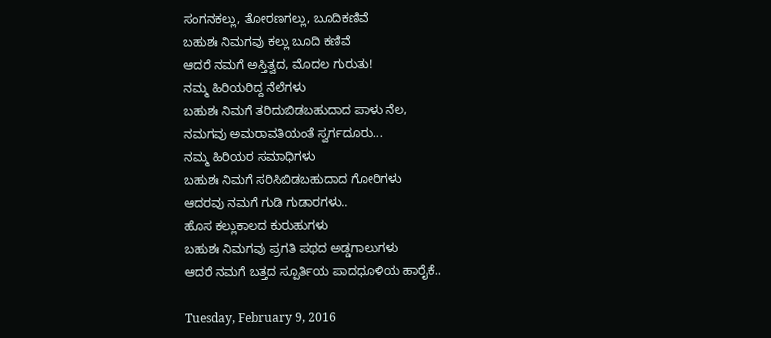ಸಂಗನಕಲ್ಲು, ತೋರಣಗಲ್ಲು, ಬೂದಿಕಣಿವೆ
ಬಹುಶಃ ನಿಮಗವು ಕಲ್ಲು ಬೂದಿ ಕಣಿವೆ
ಆದರೆ ನಮಗೆ ಅಸ್ತಿತ್ವದ, ಮೊದಲ ಗುರುತು!
ನಮ್ಮ ಹಿರಿಯರಿದ್ದ ನೆಲೆಗಳು
ಬಹುಶಃ ನಿಮಗೆ ತರಿದುಬಿಡಬಹುದಾದ ಪಾಳು ನೆಲ,
ನಮಗವು ಅಮರಾವತಿಯಂತೆ ಸ್ವರ್ಗದೂರು...
ನಮ್ಮ ಹಿರಿಯರ ಸಮಾಧಿಗಳು
ಬಹುಶಃ ನಿಮಗೆ ಸರಿಸಿಬಿಡಬಹುದಾದ ಗೋರಿಗಳು
ಆದರವು ನಮಗೆ ಗುಡಿ ಗುಡಾರಗಳು..
ಹೊಸ ಕಲ್ಲುಕಾಲದ ಕುರುಹುಗಳು
ಬಹುಶಃ ನಿಮಗವು ಪ್ರಗತಿ ಪಥದ ಅಡ್ಡಗಾಲುಗಳು
ಆದರೆ ನಮಗೆ ಬತ್ತದ ಸ್ಪೂರ್ತಿಯ ಪಾದಧೂಳಿಯ ಹಾರೈಕೆ..

Tuesday, February 9, 2016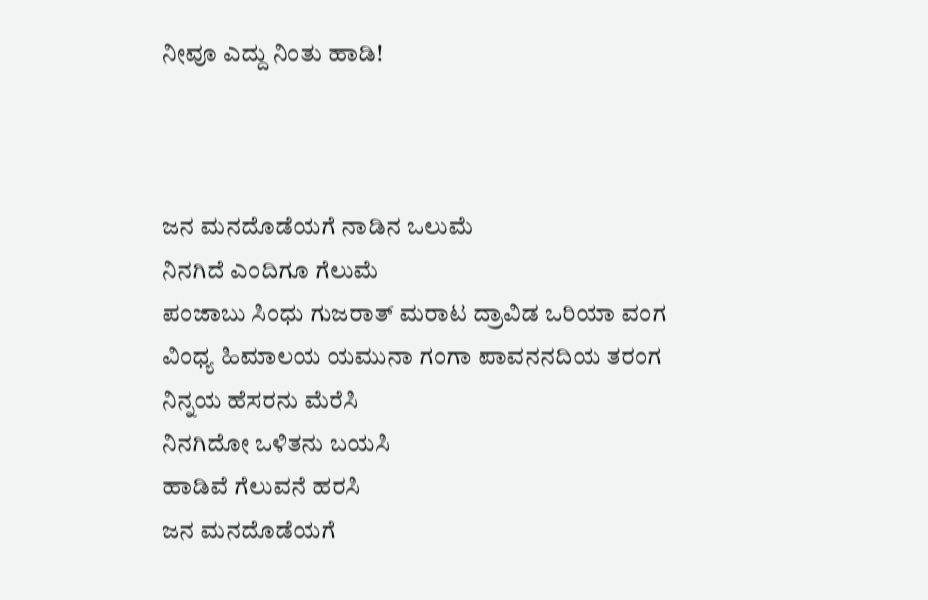ನೀವೂ ಎದ್ದು ನಿಂತು ಹಾಡಿ!



ಜನ ಮನದೊಡೆಯಗೆ ನಾಡಿನ ಒಲುಮೆ
ನಿನಗಿದೆ ಎಂದಿಗೂ ಗೆಲುಮೆ
ಪಂಜಾಬು ಸಿಂಧು ಗುಜರಾತ್ ಮರಾಟ ದ್ರಾವಿಡ ಒರಿಯಾ ವಂಗ
ವಿಂಧ್ಯ ಹಿಮಾಲಯ ಯಮುನಾ ಗಂಗಾ ಪಾವನನದಿಯ ತರಂಗ
ನಿನ್ನಯ ಹೆಸರನು ಮೆರೆಸಿ
ನಿನಗಿದೋ ಒಳಿತನು ಬಯಸಿ
ಹಾಡಿವೆ ಗೆಲುವನೆ ಹರಸಿ
ಜನ ಮನದೊಡೆಯಗೆ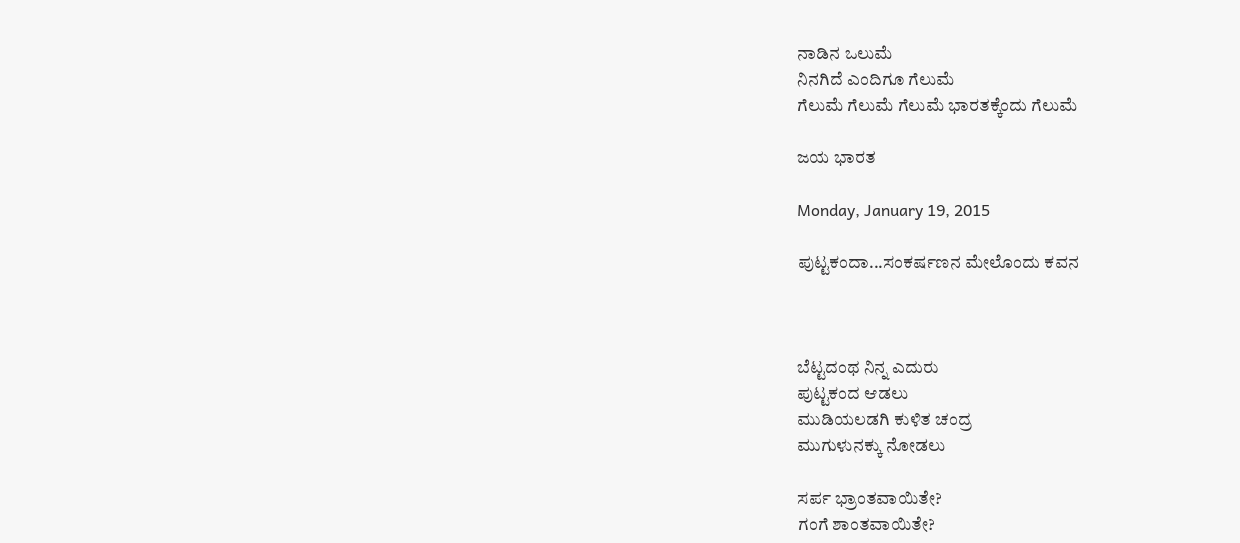ನಾಡಿನ ಒಲುಮೆ
ನಿನಗಿದೆ ಎಂದಿಗೂ ಗೆಲುಮೆ
ಗೆಲುಮೆ ಗೆಲುಮೆ ಗೆಲುಮೆ ಭಾರತಕ್ಕೆಂದು ಗೆಲುಮೆ

ಜಯ ಭಾರತ

Monday, January 19, 2015

ಪುಟ್ಟಕಂದಾ...ಸಂಕರ್ಷಣನ ಮೇಲೊಂದು ಕವನ



ಬೆಟ್ಟದಂಥ ನಿನ್ನ ಎದುರು
ಪುಟ್ಟಕಂದ ಆಡಲು
ಮುಡಿಯಲಡಗಿ ಕುಳಿತ ಚಂದ್ರ
ಮುಗುಳುನಕ್ಕು ನೋಡಲು

ಸರ್ಪ ಭ್ರಾಂತವಾಯಿತೇ?
ಗಂಗೆ ಶಾಂತವಾಯಿತೇ?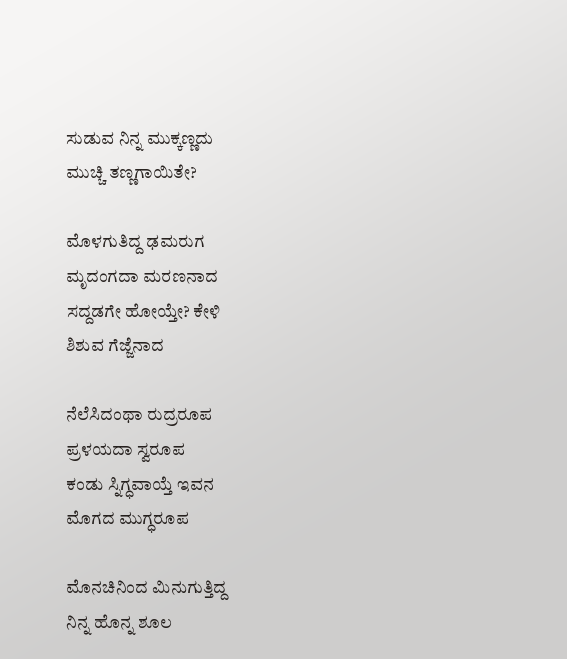ಸುಡುವ ನಿನ್ನ ಮುಕ್ಕಣ್ಣದು
ಮುಚ್ಚಿ ತಣ್ಣಗಾಯಿತೇ?

ಮೊಳಗುತಿದ್ದ ಢಮರುಗ
ಮೃದಂಗದಾ ಮರಣನಾದ
ಸದ್ದಡಗೇ ಹೋಯ್ತೇ? ಕೇಳಿ
ಶಿಶುವ ಗೆಜ್ಜೆನಾದ

ನೆಲೆಸಿದಂಥಾ ರುದ್ರರೂಪ
ಪ್ರಳಯದಾ ಸ್ವರೂಪ
ಕಂಡು ಸ್ನಿಗ್ಧವಾಯ್ತೆ ಇವನ
ಮೊಗದ ಮುಗ್ಧರೂಪ

ಮೊನಚಿನಿಂದ ಮಿನುಗುತ್ತಿದ್ದ
ನಿನ್ನ ಹೊನ್ನ ಶೂಲ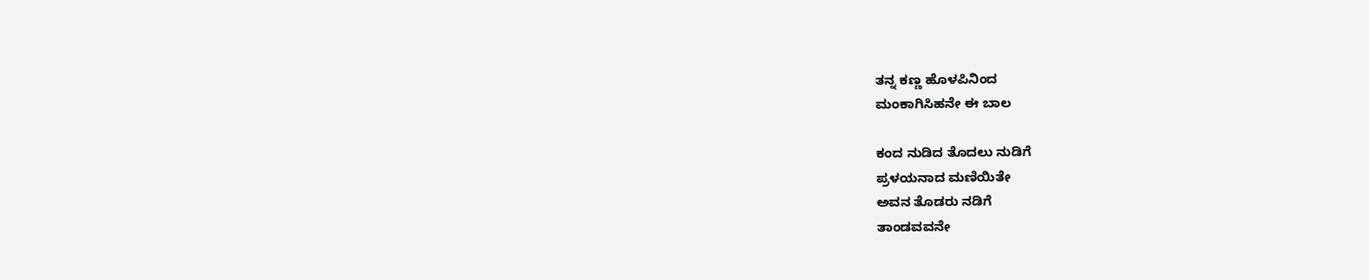ತನ್ನ ಕಣ್ಣ ಹೊಳಪಿನಿಂದ
ಮಂಕಾಗಿಸಿಹನೇ ಈ ಬಾಲ

ಕಂದ ನುಡಿದ ತೊದಲು ನುಡಿಗೆ
ಪ್ರಳಯನಾದ ಮಣಿಯಿತೇ
ಅವನ ತೊಡರು ನಡಿಗೆ
ತಾಂಡವವನೇ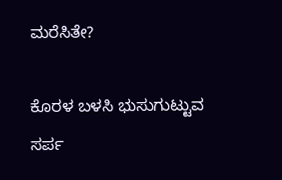ಮರೆಸಿತೇ?

ಕೊರಳ ಬಳಸಿ ಭುಸುಗುಟ್ಟುವ
ಸರ್ಪ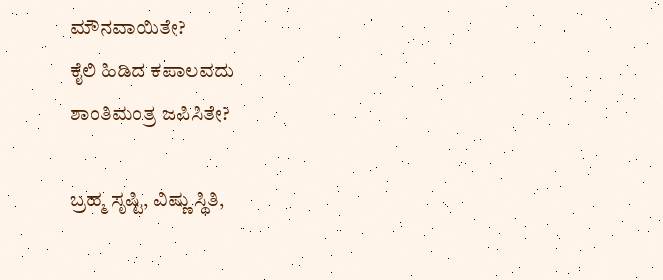ಮೌನವಾಯಿತೇ?
ಕೈಲಿ ಹಿಡಿದ ಕಪಾಲವದು
ಶಾಂತಿಮಂತ್ರ ಜಪಿಸಿತೇ?

ಬ್ರಹ್ಮ ಸೃಷ್ಟಿ, ವಿಷ್ಣು ಸ್ಥಿತಿ,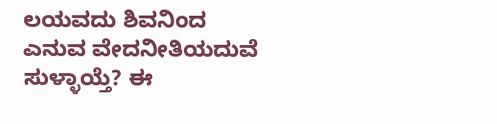ಲಯವದು ಶಿವನಿಂದ
ಎನುವ ವೇದನೀತಿಯದುವೆ
ಸುಳ್ಳಾಯ್ತೆ? ಈ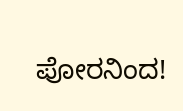ಪೋರನಿಂದ!